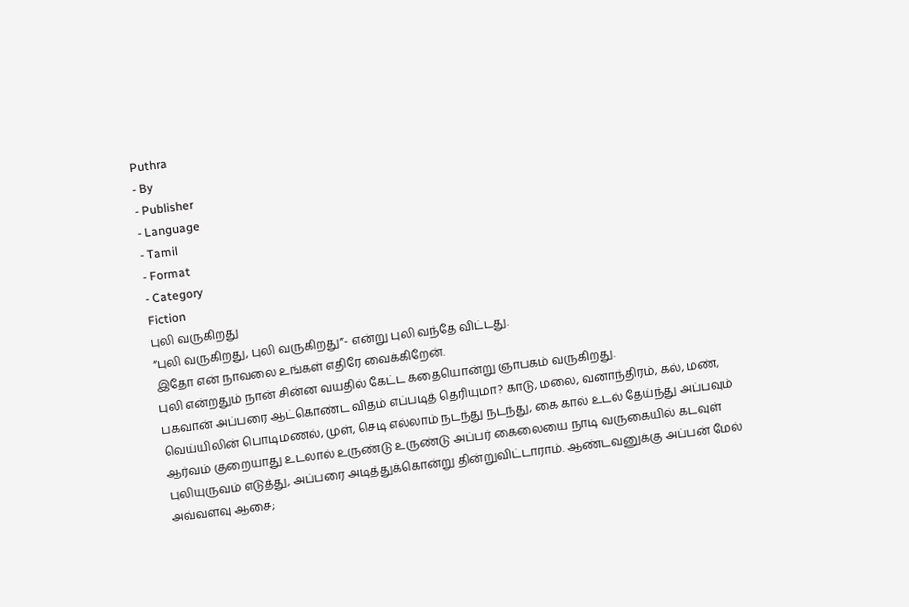Puthra
- By
- Publisher
- Language
- Tamil
- Format
- Category
Fiction
புலி வருகிறது
“புலி வருகிறது, புலி வருகிறது”- என்று புலி வந்தே விட்டது.
இதோ என் நாவலை உங்கள் எதிரே வைக்கிறேன்.
புலி என்றதும் நான் சின்ன வயதில் கேட்ட கதையொன்று ஞாபகம் வருகிறது.
பகவான் அப்பரை ஆட்கொண்ட விதம் எப்படித் தெரியுமா? காடு, மலை, வனாந்திரம், கல், மண், வெய்யிலின் பொடிமணல், முள், செடி எல்லாம் நடந்து நடந்து, கை கால் உடல் தேய்ந்து அப்பவும் ஆர்வம் குறையாது உடலால் உருண்டு உருண்டு அப்பர் கைலையை நாடி வருகையில் கடவுள் புலியுருவம் எடுத்து, அப்பரை அடித்துக்கொன்று தின்றுவிட்டாராம். ஆண்டவனுக்கு அப்பன் மேல் அவ்வளவு ஆசை;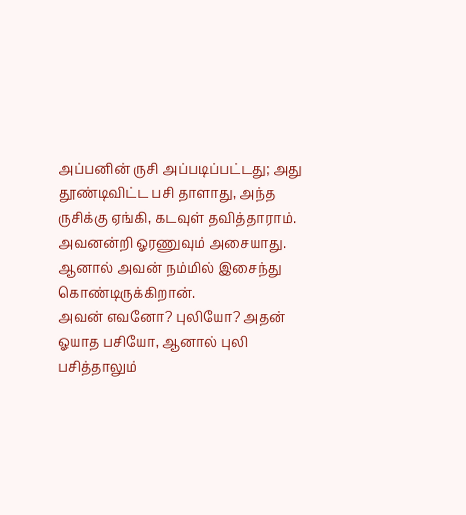அப்பனின் ருசி அப்படிப்பட்டது; அது தூண்டிவிட்ட பசி தாளாது, அந்த ருசிக்கு ஏங்கி, கடவுள் தவித்தாராம்.
அவனன்றி ஓரணுவும் அசையாது.
ஆனால் அவன் நம்மில் இசைந்து கொண்டிருக்கிறான்.
அவன் எவனோ? புலியோ? அதன் ஓயாத பசியோ, ஆனால் புலி பசித்தாலும்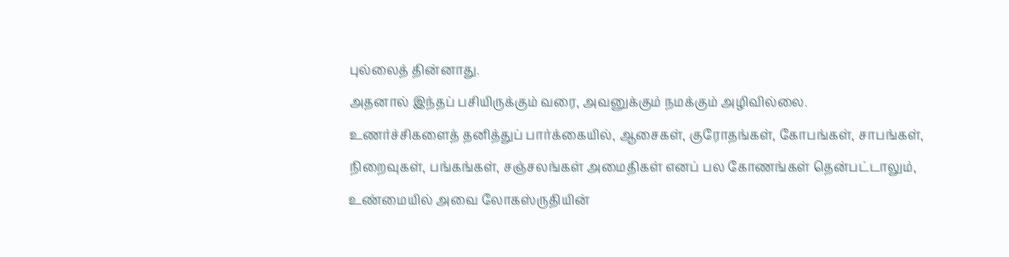புல்லைத் தின்னாது.
அதனால் இந்தப் பசியிருக்கும் வரை, அவனுக்கும் நமக்கும் அழிவில்லை.
உணர்ச்சிகளைத் தனித்துப் பார்க்கையில், ஆசைகள், குரோதங்கள், கோபங்கள், சாபங்கள், நிறைவுகள், பங்கங்கள், சஞ்சலங்கள் அமைதிகள் எனப் பல கோணங்கள் தென்பட்டாலும், உண்மையில் அவை லோகஸ்ருதியின்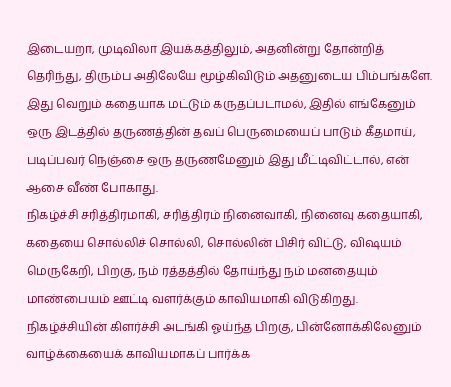இடையறா, முடிவிலா இயக்கத்திலும், அதனின்று தோன்றித் தெரிந்து, திரும்ப அதிலேயே மூழ்கிவிடும் அதனுடைய பிம்பங்களே.
இது வெறும் கதையாக மட்டும் கருதப்படாமல், இதில் எங்கேனும் ஒரு இடத்தில் தருணத்தின் தவப் பெருமையைப் பாடும் கீதமாய், படிப்பவர் நெஞ்சை ஒரு தருணமேனும் இது மீட்டிவிட்டால், என் ஆசை வீண் போகாது.
நிகழ்ச்சி சரித்திரமாகி, சரித்திரம் நினைவாகி, நினைவு கதையாகி, கதையை சொல்லிச் சொல்லி, சொல்லின் பிசிர் விட்டு, விஷயம் மெருகேறி, பிறகு, நம் ரத்தத்தில் தோய்ந்து நம் மனதையும் மாண்பையம் ஊட்டி வளர்க்கும் காவியமாகி விடுகிறது.
நிகழ்ச்சியின் கிளர்ச்சி அடங்கி ஓய்ந்த பிறகு, பின்னோக்கிலேனும் வாழ்க்கையைக் காவியமாகப் பார்க்க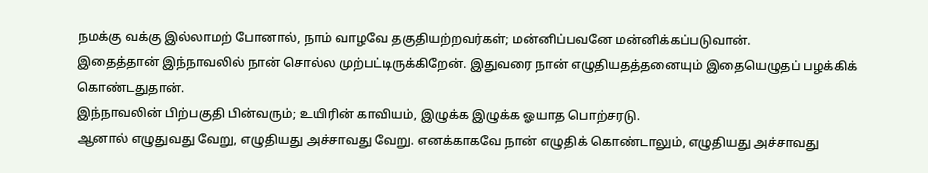நமக்கு வக்கு இல்லாமற் போனால், நாம் வாழவே தகுதியற்றவர்கள்; மன்னிப்பவனே மன்னிக்கப்படுவான்.
இதைத்தான் இந்நாவலில் நான் சொல்ல முற்பட்டிருக்கிறேன். இதுவரை நான் எழுதியதத்தனையும் இதையெழுதப் பழக்கிக் கொண்டதுதான்.
இந்நாவலின் பிற்பகுதி பின்வரும்; உயிரின் காவியம், இழுக்க இழுக்க ஓயாத பொற்சரடு.
ஆனால் எழுதுவது வேறு, எழுதியது அச்சாவது வேறு. எனக்காகவே நான் எழுதிக் கொண்டாலும், எழுதியது அச்சாவது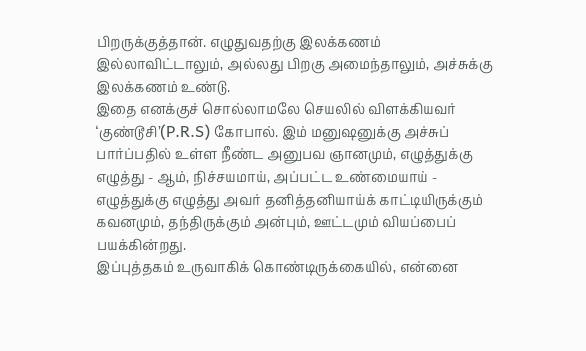பிறருக்குத்தான். எழுதுவதற்கு இலக்கணம் இல்லாவிட்டாலும், அல்லது பிறகு அமைந்தாலும், அச்சுக்கு இலக்கணம் உண்டு.
இதை எனக்குச் சொல்லாமலே செயலில் விளக்கியவர் ‘குண்டூசி’(P.R.S) கோபால். இம் மனுஷனுக்கு அச்சுப் பார்ப்பதில் உள்ள நீண்ட அனுபவ ஞானமும், எழுத்துக்கு எழுத்து - ஆம், நிச்சயமாய், அப்பட்ட உண்மையாய் - எழுத்துக்கு எழுத்து அவர் தனித்தனியாய்க் காட்டியிருக்கும் கவனமும், தந்திருக்கும் அன்பும், ஊட்டமும் வியப்பைப் பயக்கின்றது.
இப்புத்தகம் உருவாகிக் கொண்டிருக்கையில், என்னை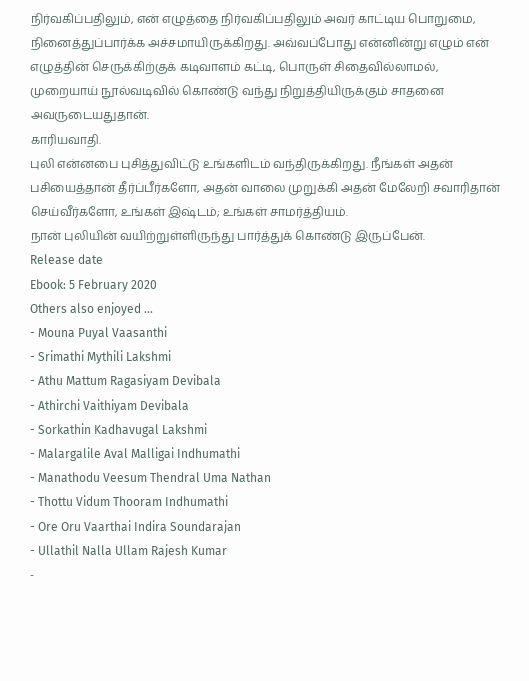நிர்வகிப்பதிலும், என் எழுத்தை நிர்வகிப்பதிலும் அவர் காட்டிய பொறுமை, நினைத்துப்பார்க்க அச்சமாயிருக்கிறது. அவ்வப்போது என்னின்று எழும் என் எழுத்தின் செருக்கிற்குக் கடிவாளம் கட்டி, பொருள் சிதைவில்லாமல், முறையாய் நூல்வடிவில் கொண்டு வந்து நிறுத்தியிருக்கும் சாதனை அவருடையதுதான்.
காரியவாதி.
புலி என்னபை புசித்துவிட்டு உங்களிடம் வந்திருக்கிறது. நீங்கள் அதன் பசியைத்தான் தீர்ப்பீர்களோ, அதன் வாலை முறுக்கி அதன் மேலேறி சவாரிதான் செய்வீர்களோ, உங்கள் இஷ்டம்; உங்கள் சாமர்த்தியம்.
நான் புலியின் வயிற்றுள்ளிருந்து பார்த்துக் கொண்டு இருப்பேன்.
Release date
Ebook: 5 February 2020
Others also enjoyed ...
- Mouna Puyal Vaasanthi
- Srimathi Mythili Lakshmi
- Athu Mattum Ragasiyam Devibala
- Athirchi Vaithiyam Devibala
- Sorkathin Kadhavugal Lakshmi
- Malargalile Aval Malligai Indhumathi
- Manathodu Veesum Thendral Uma Nathan
- Thottu Vidum Thooram Indhumathi
- Ore Oru Vaarthai Indira Soundarajan
- Ullathil Nalla Ullam Rajesh Kumar
-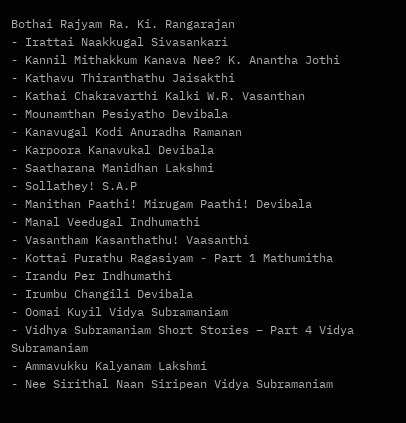Bothai Rajyam Ra. Ki. Rangarajan
- Irattai Naakkugal Sivasankari
- Kannil Mithakkum Kanava Nee? K. Anantha Jothi
- Kathavu Thiranthathu Jaisakthi
- Kathai Chakravarthi Kalki W.R. Vasanthan
- Mounamthan Pesiyatho Devibala
- Kanavugal Kodi Anuradha Ramanan
- Karpoora Kanavukal Devibala
- Saatharana Manidhan Lakshmi
- Sollathey! S.A.P
- Manithan Paathi! Mirugam Paathi! Devibala
- Manal Veedugal Indhumathi
- Vasantham Kasanthathu! Vaasanthi
- Kottai Purathu Ragasiyam - Part 1 Mathumitha
- Irandu Per Indhumathi
- Irumbu Changili Devibala
- Oomai Kuyil Vidya Subramaniam
- Vidhya Subramaniam Short Stories – Part 4 Vidya Subramaniam
- Ammavukku Kalyanam Lakshmi
- Nee Sirithal Naan Siripean Vidya Subramaniam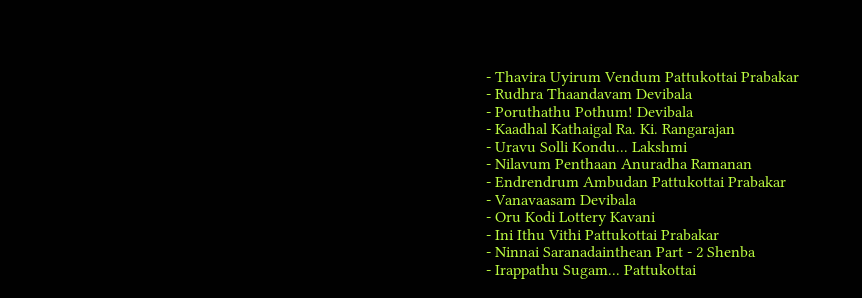- Thavira Uyirum Vendum Pattukottai Prabakar
- Rudhra Thaandavam Devibala
- Poruthathu Pothum! Devibala
- Kaadhal Kathaigal Ra. Ki. Rangarajan
- Uravu Solli Kondu... Lakshmi
- Nilavum Penthaan Anuradha Ramanan
- Endrendrum Ambudan Pattukottai Prabakar
- Vanavaasam Devibala
- Oru Kodi Lottery Kavani
- Ini Ithu Vithi Pattukottai Prabakar
- Ninnai Saranadainthean Part - 2 Shenba
- Irappathu Sugam... Pattukottai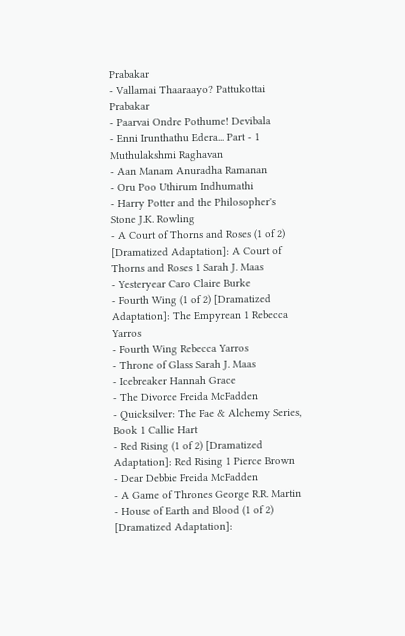Prabakar
- Vallamai Thaaraayo? Pattukottai Prabakar
- Paarvai Ondre Pothume! Devibala
- Enni Irunthathu Edera... Part - 1 Muthulakshmi Raghavan
- Aan Manam Anuradha Ramanan
- Oru Poo Uthirum Indhumathi
- Harry Potter and the Philosopher's Stone J.K. Rowling
- A Court of Thorns and Roses (1 of 2) [Dramatized Adaptation]: A Court of Thorns and Roses 1 Sarah J. Maas
- Yesteryear Caro Claire Burke
- Fourth Wing (1 of 2) [Dramatized Adaptation]: The Empyrean 1 Rebecca Yarros
- Fourth Wing Rebecca Yarros
- Throne of Glass Sarah J. Maas
- Icebreaker Hannah Grace
- The Divorce Freida McFadden
- Quicksilver: The Fae & Alchemy Series, Book 1 Callie Hart
- Red Rising (1 of 2) [Dramatized Adaptation]: Red Rising 1 Pierce Brown
- Dear Debbie Freida McFadden
- A Game of Thrones George R.R. Martin
- House of Earth and Blood (1 of 2) [Dramatized Adaptation]: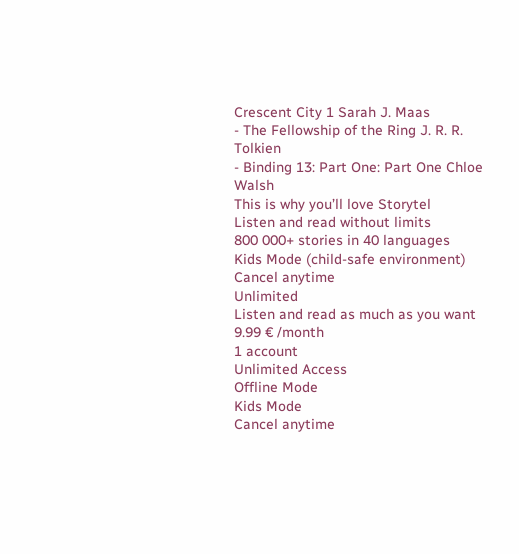Crescent City 1 Sarah J. Maas
- The Fellowship of the Ring J. R. R. Tolkien
- Binding 13: Part One: Part One Chloe Walsh
This is why you’ll love Storytel
Listen and read without limits
800 000+ stories in 40 languages
Kids Mode (child-safe environment)
Cancel anytime
Unlimited
Listen and read as much as you want
9.99 € /month
1 account
Unlimited Access
Offline Mode
Kids Mode
Cancel anytime